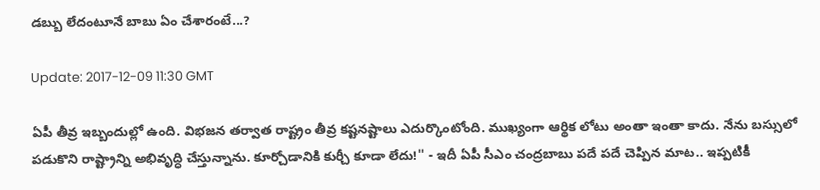డబ్బు లేదంటూనే బాబు ఏం చేశారంటే...?

Update: 2017-12-09 11:30 GMT

ఏపీ తీవ్ర ఇబ్బందుల్లో ఉంది. విభ‌జ‌న త‌ర్వాత రాష్ట్రం తీవ్ర క‌ష్ట‌న‌ష్టాలు ఎదుర్కొంటోంది. ముఖ్యంగా ఆర్థిక లోటు అంతా ఇంతా కాదు. నేను బ‌స్సులో ప‌డుకొని రాష్ట్రాన్ని అభివృద్ధి చేస్తున్నాను. కూర్చోడానికి కుర్చీ కూడా లేదు!'' - ఇదీ ఏపీ సీఎం చంద్ర‌బాబు ప‌దే ప‌దే చెప్పిన మాట‌.. ఇప్ప‌టికీ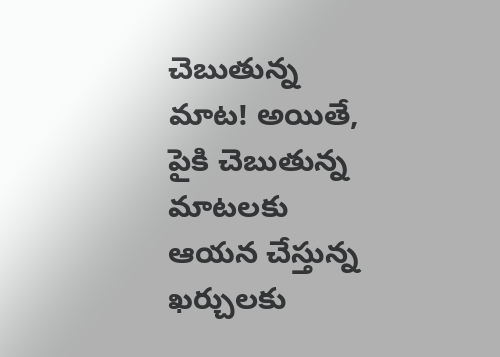చెబుతున్న మాట‌! అయితే, పైకి చెబుతున్న మాట‌ల‌కు ఆయ‌న చేస్తున్న ఖ‌ర్చుల‌కు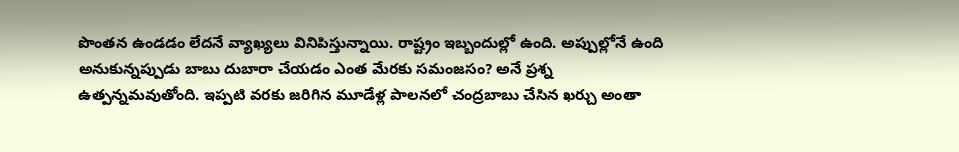పొంతన ఉండ‌డం లేద‌నే వ్యాఖ్య‌లు వినిపిస్తున్నాయి. రాష్ట్రం ఇబ్బందుల్లో ఉంది. అప్పుల్లోనే ఉంది అనుకున్న‌ప్పుడు బాబు దుబారా చేయ‌డం ఎంత మేర‌కు స‌మంజ‌సం? అనే ప్ర‌శ్న ఉత్ప‌న్న‌మ‌వుతోంది. ఇప్ప‌టి వ‌ర‌కు జ‌రిగిన మూడేళ్ల పాల‌న‌లో చంద్ర‌బాబు చేసిన ఖ‌ర్చు అంతా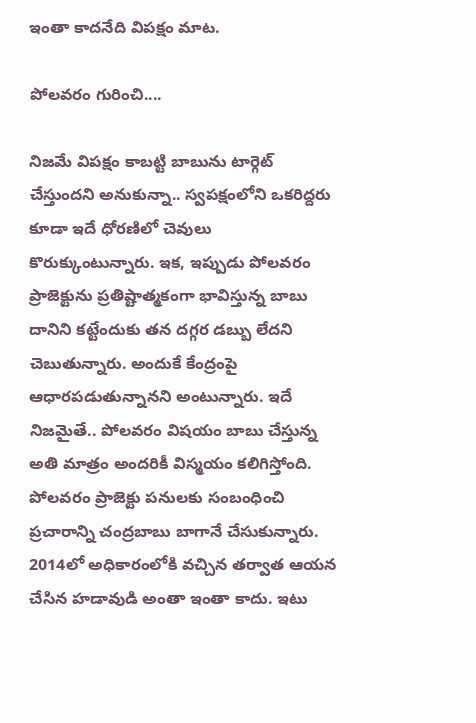ఇంతా కాద‌నేది విప‌క్షం మాట‌.

పోలవరం గురించి....

నిజ‌మే విప‌క్షం కాబ‌ట్టి బాబును టార్గెట్ చేస్తుంద‌ని అనుకున్నా.. స్వ‌ప‌క్షంలోని ఒక‌రిద్ద‌రు కూడా ఇదే ధోర‌ణిలో చెవులు కొరుక్కుంటున్నారు. ఇక‌, ఇప్పుడు పోల‌వ‌రం ప్రాజెక్టును ప్ర‌తిష్టాత్మ‌కంగా భావిస్తున్న బాబు దానిని క‌ట్టేందుకు త‌న ద‌గ్గ‌ర డ‌బ్బు లేద‌ని చెబుతున్నారు. అందుకే కేంద్రంపై ఆధార‌పడుతున్నాన‌ని అంటున్నారు. ఇదే నిజ‌మైతే.. పోల‌వ‌రం విష‌యం బాబు చేస్తున్న అతి మాత్రం అంద‌రికీ విస్మ‌యం క‌లిగిస్తోంది. పోల‌వ‌రం ప్రాజెక్టు ప‌నుల‌కు సంబంధించి ప్ర‌చారాన్ని చంద్ర‌బాబు బాగానే చేసుకున్నారు. 2014లో అధికారంలోకి వ‌చ్చిన త‌ర్వాత ఆయ‌న చేసిన హ‌డావుడి అంతా ఇంతా కాదు. ఇటు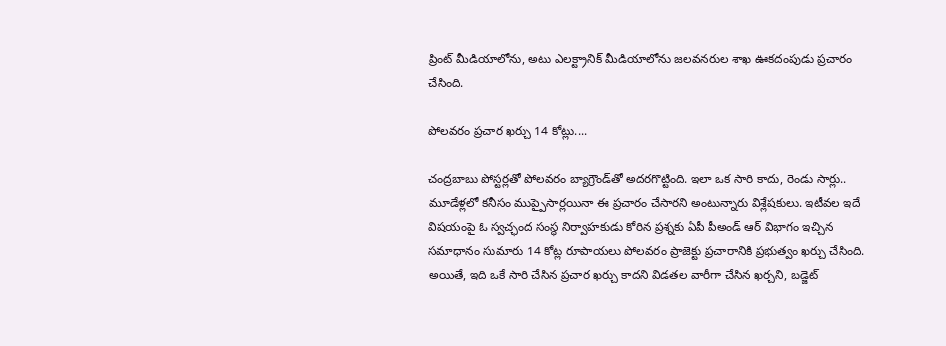ప్రింట్ మీడియాలోను, అటు ఎల‌క్ట్రానిక్ మీడియాలోను జ‌ల‌వ‌న‌రుల శాఖ ఊక‌దంపుడు ప్ర‌చారం చేసింది.

పోలవరం ప్రచార ఖర్చు 14 కోట్లు....

చంద్ర‌బాబు పోస్ట‌ర్ల‌తో పోల‌వ‌రం బ్యాగ్రౌండ్‌తో అద‌ర‌గొట్టింది. ఇలా ఒక సారి కాదు, రెండు సార్లు.. మూడేళ్ల‌లో క‌నీసం ముప్పైసార్ల‌యినా ఈ ప్ర‌చారం చేసార‌ని అంటున్నారు విశ్లేష‌కులు. ఇటీవ‌ల ఇదే విష‌యంపై ఓ స్వ‌చ్ఛంద సంస్థ నిర్వాహ‌కుడు కోరిన ప్ర‌శ్న‌కు ఏపీ పీఅండ్ ఆర్ విభాగం ఇచ్చిన స‌మాధానం సుమారు 14 కోట్ల రూపాయ‌లు పోల‌వ‌రం ప్రాజెక్టు ప్ర‌చారానికి ప్ర‌భుత్వం ఖ‌ర్చు చేసింది. అయితే, ఇది ఒకే సారి చేసిన ప్ర‌చార ఖ‌ర్చు కాద‌ని విడ‌త‌ల వారీగా చేసిన ఖ‌ర్చ‌ని, బ‌డ్జెట్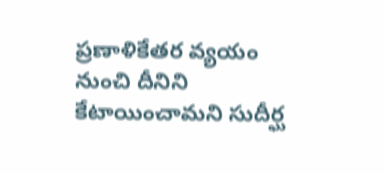ప్ర‌ణాళికేత‌ర వ్య‌యం నుంచి దీనిని కేటాయించామ‌ని సుదీర్ఘ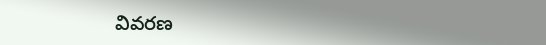వివ‌ర‌ణ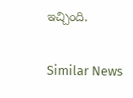ఇచ్చింది.

Similar News